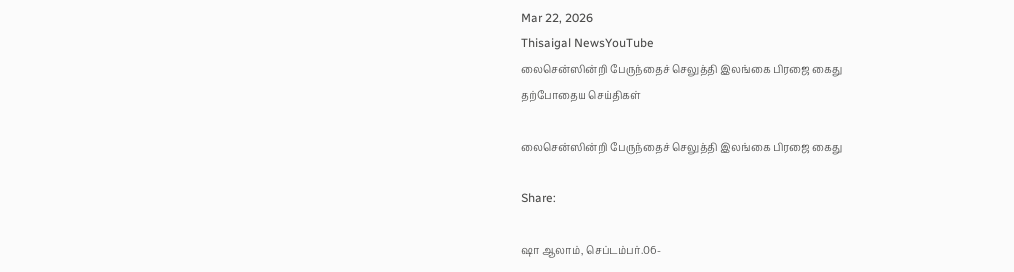Mar 22, 2026
Thisaigal NewsYouTube
லைசென்ஸின்றி பேருந்தைச் செலுத்தி இலங்கை பிரஜை கைது
தற்போதைய செய்திகள்

லைசென்ஸின்றி பேருந்தைச் செலுத்தி இலங்கை பிரஜை கைது

Share:

ஷா ஆலாம், செப்டம்பர்.06-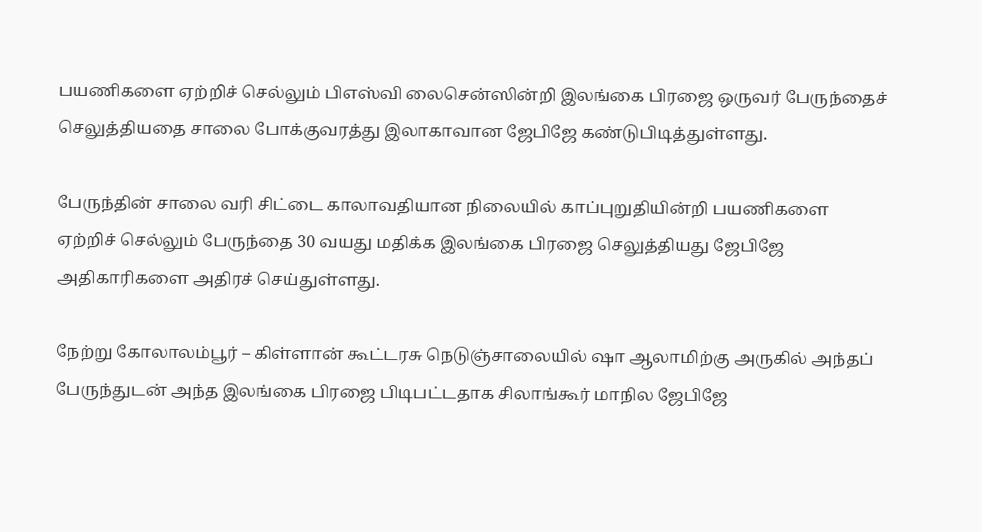பயணிகளை ஏற்றிச் செல்லும் பிஎஸ்வி லைசென்ஸின்றி இலங்கை பிரஜை ஒருவர் பேருந்தைச் செலுத்தியதை சாலை போக்குவரத்து இலாகாவான ஜேபிஜே கண்டுபிடித்துள்ளது.

பேருந்தின் சாலை வரி சிட்டை காலாவதியான நிலையில் காப்புறுதியின்றி பயணிகளை ஏற்றிச் செல்லும் பேருந்தை 30 வயது மதிக்க இலங்கை பிரஜை செலுத்தியது ஜேபிஜே அதிகாரிகளை அதிரச் செய்துள்ளது.

நேற்று கோலாலம்பூர் – கிள்ளான் கூட்டரசு நெடுஞ்சாலையில் ஷா ஆலாமிற்கு அருகில் அந்தப் பேருந்துடன் அந்த இலங்கை பிரஜை பிடிபட்டதாக சிலாங்கூர் மாநில ஜேபிஜே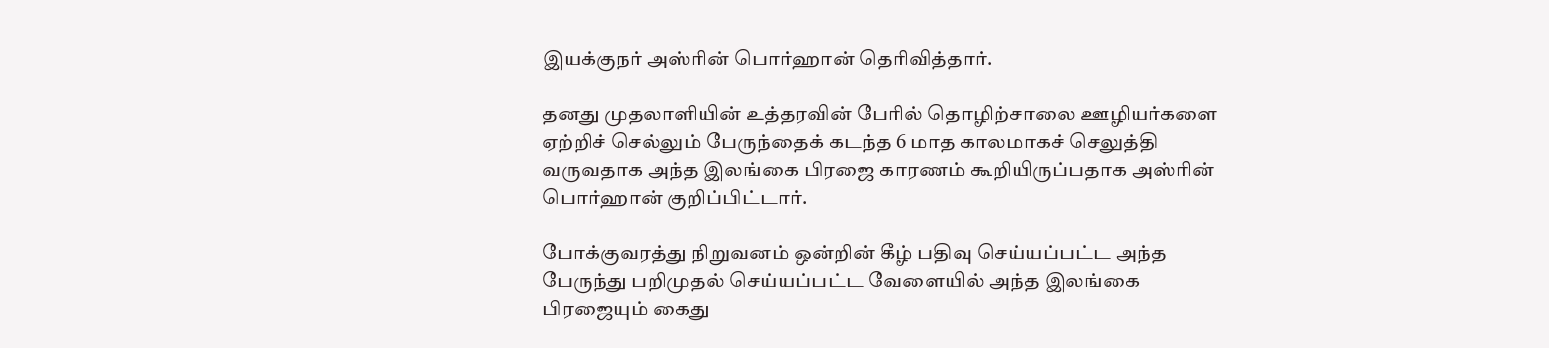இயக்குநர் அஸ்ரின் பொர்ஹான் தெரிவித்தார்.

தனது முதலாளியின் உத்தரவின் பேரில் தொழிற்சாலை ஊழியர்களை ஏற்றிச் செல்லும் பேருந்தைக் கடந்த 6 மாத காலமாகச் செலுத்தி வருவதாக அந்த இலங்கை பிரஜை காரணம் கூறியிருப்பதாக அஸ்ரின் பொர்ஹான் குறிப்பிட்டார்.

போக்குவரத்து நிறுவனம் ஒன்றின் கீழ் பதிவு செய்யப்பட்ட அந்த பேருந்து பறிமுதல் செய்யப்பட்ட வேளையில் அந்த இலங்கை பிரஜையும் கைது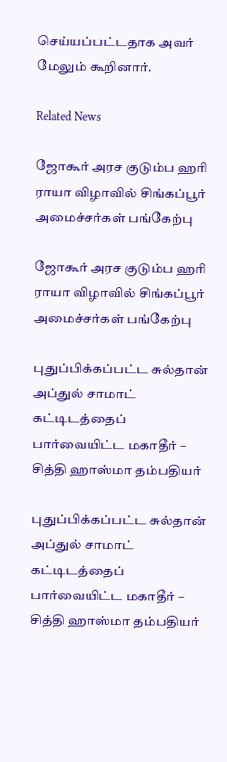செய்யப்பட்டதாக அவர் மேலும் கூறினார்.

Related News

ஜோகூர் அரச குடும்ப ஹரி ராயா விழாவில் சிங்கப்பூர் அமைச்சர்கள் பங்கேற்பு

ஜோகூர் அரச குடும்ப ஹரி ராயா விழாவில் சிங்கப்பூர் அமைச்சர்கள் பங்கேற்பு

புதுப்பிக்கப்பட்ட சுல்தான் அப்துல் சாமாட் கட்டிடத்தைப் பார்வையிட்ட மகாதீர் – சித்தி ஹாஸ்மா தம்பதியர்

புதுப்பிக்கப்பட்ட சுல்தான் அப்துல் சாமாட் கட்டிடத்தைப் பார்வையிட்ட மகாதீர் – சித்தி ஹாஸ்மா தம்பதியர்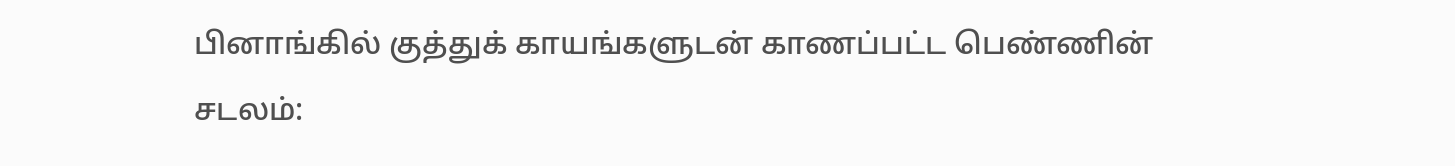பினாங்கில் குத்துக் காயங்களுடன் காணப்பட்ட பெண்ணின் சடலம்: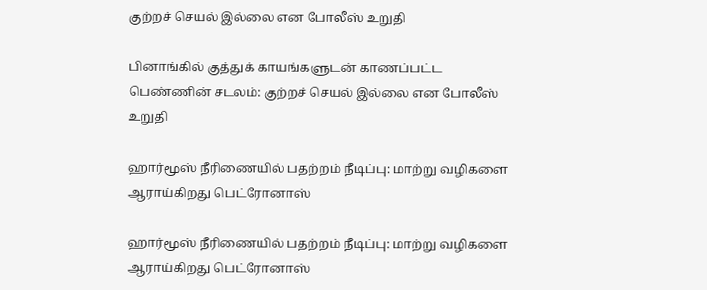குற்றச் செயல் இல்லை என போலீஸ் உறுதி

பினாங்கில் குத்துக் காயங்களுடன் காணப்பட்ட பெண்ணின் சடலம்: குற்றச் செயல் இல்லை என போலீஸ் உறுதி

ஹார்மூஸ் நீரிணையில் பதற்றம் நீடிப்பு: மாற்று வழிகளை ஆராய்கிறது பெட்ரோனாஸ்

ஹார்மூஸ் நீரிணையில் பதற்றம் நீடிப்பு: மாற்று வழிகளை ஆராய்கிறது பெட்ரோனாஸ்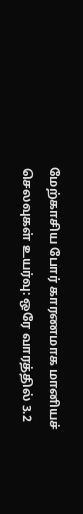மேற்காசிய போர் காரணமாக மானியச் செலவுகள் உயர்வு: ஒரே வாரத்தில் 3.2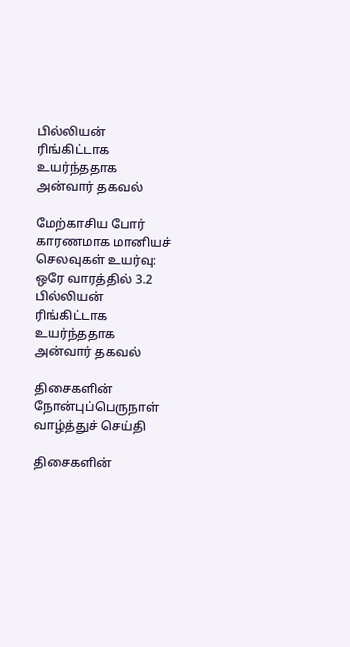பில்லியன் ரிங்கிட்டாக உயர்ந்ததாக அன்வார் தகவல்

மேற்காசிய போர் காரணமாக மானியச் செலவுகள் உயர்வு: ஒரே வாரத்தில் 3.2 பில்லியன் ரிங்கிட்டாக உயர்ந்ததாக அன்வார் தகவல்

திசைகளின் நோன்புப்பெருநாள் வாழ்த்துச் செய்தி

திசைகளின்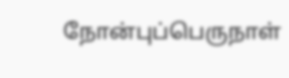நோன்புப்பெருநாள்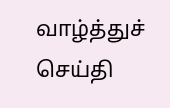வாழ்த்துச் செய்தி